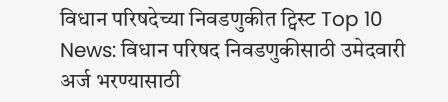विधान परिषदेच्या निवडणुकीत ट्विस्ट Top 10 News: विधान परिषद निवडणुकीसाठी उमेदवारी अर्ज भरण्यासाठी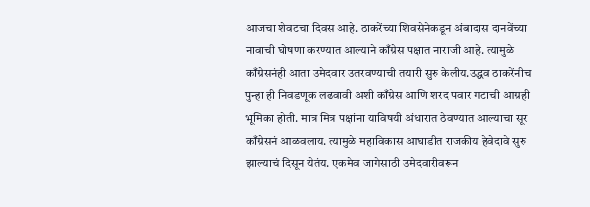आजचा शेवटचा दिवस आहे. ठाकरेंच्या शिवसेनेकडून अंबादास दानवेंच्या नावाची घोषणा करण्यात आल्याने काँग्रेस पक्षात नाराजी आहे. त्यामुळे काँग्रेसनंही आता उमेदवार उतरवण्याची तयारी सुरु केलीय.उद्धव ठाकरेंनीच पुन्हा ही निवडणूक लढवावी अशी काँग्रेस आणि शरद पवार गटाची आग्रही भूमिका होती. मात्र मित्र पक्षांना याविषयी अंधारात ठेवण्यात आल्याचा सूर काँग्रेसनं आळवलाय. त्यामुळे महाविकास आघाडीत राजकीय हेवेदावे सुरु झाल्याचं दिसून येतंय. एकमेव जागेसाठी उमेदवारीवरून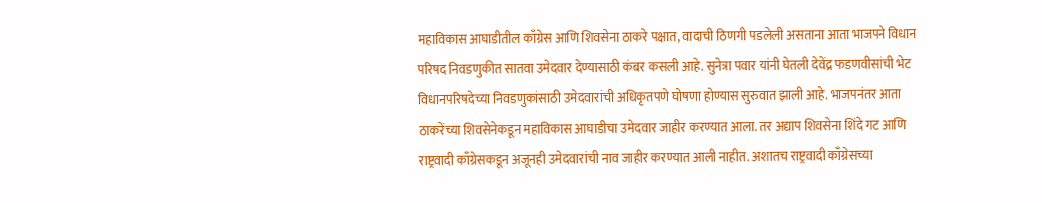महाविकास आघाडीतील काँग्रेस आणि शिवसेना ठाकरे पक्षात, वादाची ठिणगी पडलेली असताना आता भाजपने विधान परिषद निवडणुकीत सातवा उमेदवार देण्यासाठी कंबर कसली आहे. सुनेत्रा पवार यांनी घेतली देवेंद्र फडणवीसांची भेट विधानपरिषदेच्या निवडणुकांसाठी उमेदवारांची अधिकृतपणे घोषणा होण्यास सुरुवात झाली आहे. भाजपनंतर आता ठाकरेंच्या शिवसेनेकडून महाविकास आघाडीचा उमेदवार जाहीर करण्यात आला. तर अद्याप शिवसेना शिंदे गट आणि राष्ट्रवादी काँग्रेसकडून अजूनही उमेदवारांची नाव जाहीर करण्यात आली नाहीत. अशातच राष्ट्रवादी काँग्रेसच्या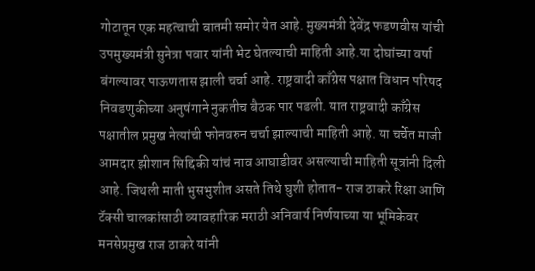गोटातून एक महत्वाची बातमी समोर येत आहे. मुख्यमंत्री देवेंद्र फडणवीस यांची उपमुख्यमंत्री सुनेत्रा पवार यांनी भेट घेतल्याची माहिती आहे.या दोघांच्या वर्षा बंगल्यावर पाऊणतास झाली चर्चा आहे. राष्ट्रवादी काँग्रेस पक्षात विधान परिषद निवडणुकीच्या अनुषंगाने नुकतीच बैठक पार पडली. यात राष्ट्रवादी काँग्रेस पक्षातील प्रमुख नेत्यांची फोनवरुन चर्चा झाल्याची माहिती आहे. या चर्चेत माजी आमदार झीशान सिद्दिकी यांचं नाव आघाडीवर असल्याची माहिती सूत्रांनी दिली आहे. जिथली माती भुसभुशीत असते तिथे घुशी होतात- राज ठाकरे रिक्षा आणि टॅक्सी चालकांसाठी व्यावहारिक मराठी अनिवार्य निर्णयाच्या या भूमिकेवर मनसेप्रमुख राज ठाकरे यांनी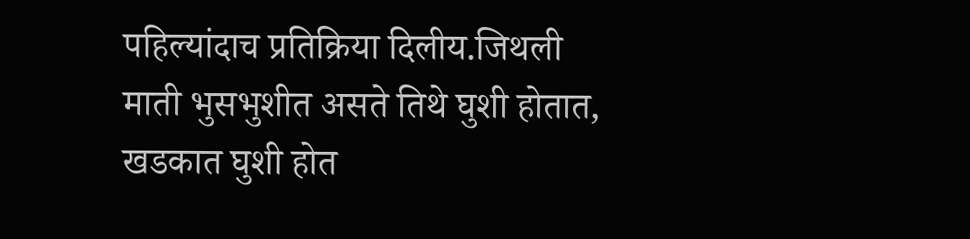पहिल्यांदाच प्रतिक्रिया दिलीय.जिथली माती भुसभुशीत असते तिथे घुशी होतात, खडकात घुशी होत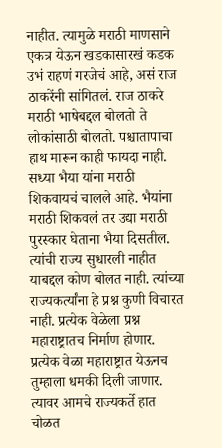नाहीत. त्यामुळे मराठी माणसाने एकत्र येऊन खडकासारखं कडक उभं राहणं गरजेचं आहे, असं राज ठाकरेंनी सांगितलं. राज ठाकरे मराठी भाषेबद्दल बोलतो ते लोकांसाठी बोलतो. पश्चातापाचा हाथ मारून काही फायदा नाही. सध्या भैया यांना मराठी शिकवायचं चालले आहे. भैयांना मराठी शिकवलं तर उद्या मराठी पुरस्कार घेताना भैया दिसतील. त्यांची राज्य सुधारली नाहीत याबद्दल कोण बोलत नाही. त्यांच्या राज्यकर्त्यांना हे प्रश्न कुणी विचारत नाही. प्रत्येक वेळेला प्रश्न महाराष्ट्रातच निर्माण होणार. प्रत्येक वेळा महाराष्ट्रात येऊनच तुम्हाला धमकी दिली जाणार. त्यावर आमचे राज्यकर्ते हात चोळत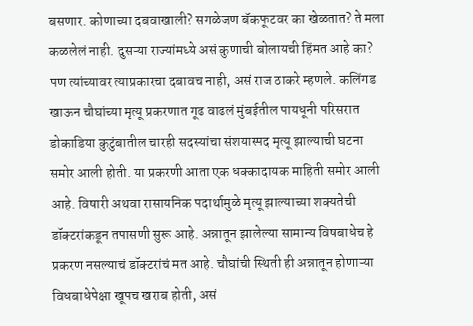बसणार. कोणाच्या दबवाखाली? सगळेजण बॅकफूटवर का खेळतात? ते मला कळलेलं नाही. दुसऱ्या राज्यांमध्ये असं कुणाची बोलायची हिंमत आहे का? पण त्यांच्यावर त्याप्रकारचा दबावच नाही, असं राज ठाकरे म्हणले. कलिंगड खाऊन चौघांच्या मृत्यू प्रकरणात गूढ वाढलं मुंबईतील पायधूनी परिसरात डोकाडिया कुटुंबातील चारही सदस्यांचा संशयास्पद मृत्यू झाल्याची घटना समोर आली होती. या प्रकरणी आता एक धक्कादायक माहिती समोर आली आहे. विषारी अथवा रासायनिक पदार्थामुळे मृत्यू झाल्याच्या शक्यतेची डॉक्टरांकडून तपासणी सुरू आहे. अन्नातून झालेल्या सामान्य विषबाधेच हे प्रकरण नसल्याचं डॉक्टरांचं मत आहे. चौघांची स्थिती ही अन्नातून होणाऱ्या विधबाधेपेक्षा खूपच खराब होती, असं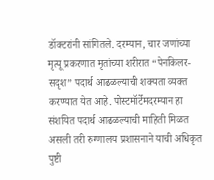डॉक्टरांनी सांगितले. दरम्यान, चार जणांच्या मृत्यू प्रकरणात मृतांच्या शरीरात “पेनकिलर-सदृश” पदार्थ आढळल्याची शक्यता व्यक्त करण्यात येत आहे. पोस्टमॉर्टेमदरम्यान हा संशयित पदार्थ आढळल्याची माहिती मिळत असली तरी रुग्णालय प्रशासनाने याची अधिकृत पुष्टी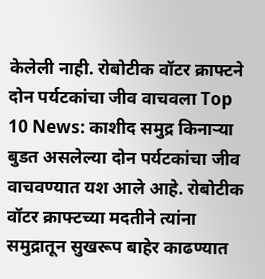केलेली नाही. रोबोटीक वॉटर क्राफ्टने दोन पर्यटकांचा जीव वाचवला Top 10 News: काशीद समुद्र किनाऱ्या बुडत असलेल्या दोन पर्यटकांचा जीव वाचवण्यात यश आले आहे. रोबोटीक वॉटर क्राफ्टच्या मदतीने त्यांना समुद्रातून सुखरूप बाहेर काढण्यात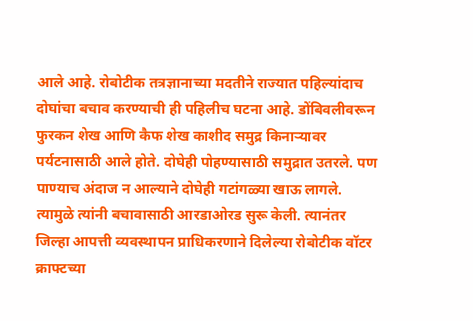आले आहे. रोबोटीक तत्रज्ञानाच्या मदतीने राज्यात पहिल्यांदाच दोघांचा बचाव करण्याची ही पहिलीच घटना आहे. डोंबिवलीवरून फुरकन शेख आणि कैफ शेख काशीद समुद्र किनाऱ्यावर पर्यटनासाठी आले होते. दोघेही पोहण्यासाठी समुद्रात उतरले. पण पाण्याच अंदाज न आल्याने दोघेही गटांगळ्या खाऊ लागले. त्यामुळे त्यांनी बचावासाठी आरडाओरड सुरू केली. त्यानंतर जिल्हा आपत्ती व्यवस्थापन प्राधिकरणाने दिलेल्या रोबोटीक वॉटर क्राफ्टच्या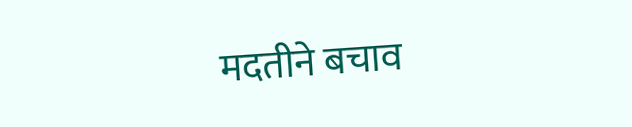मदतीने बचाव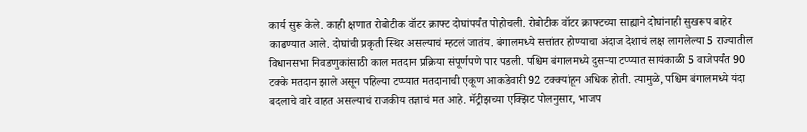कार्य सुरू केले. काही क्षणात रोबोटीक वॉटर क्राफ्ट दोघांपर्यंत पोहोचली. रोबोटीक वॉटर क्राफ्टच्या साह्याने दोघांनाही सुखरूप बाहेर काढण्यात आले. दोघांची प्रकृती स्थिर असल्याचं म्हटलं जातंय. बंगालमध्ये सत्तांतर होण्याचा अंदाज देशाचं लक्ष लागलेल्या 5 राज्यातील विधानसभा निवडणुकांसाठी काल मतदान प्रक्रिया संपूर्णपणे पार पडली. पश्चिम बंगालमध्ये दुसऱ्या टप्प्यात सायंकाळी 5 वाजेपर्यंत 90 टक्के मतदान झाले असून पहिल्या टप्प्यात मतदानाची एकूण आकडेवारी 92 टक्क्यांहून अधिक होती. त्यामुळे, पश्चिम बंगालमध्ये यंदा बदलाचे वारे वाहत असल्याचं राजकीय तज्ञाचं मत आहे. मॅट्रीझच्या एक्झिट पोलनुसार, भाजप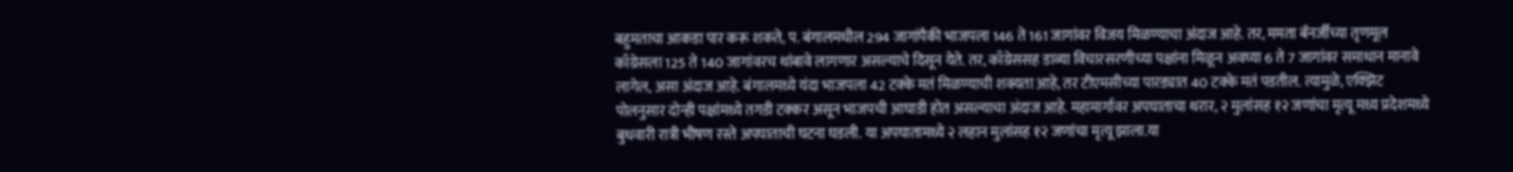बहुमताचा आकडा पार करू शकते, प. बंगालमधील 294 जागांपैकी भाजपला 146 ते 161 जागांवर विजय मिळण्याचा अंदाज आहे. तर, ममता बॅनर्जींच्या तृणमूल काँग्रेसला 125 ते 140 जागांवरच थांबावे लागणार असल्याचे दिसून येते. तर, काँग्रेससह डाव्या विचारसरणीच्या पक्षांना मिळून अवघ्या 6 ते 7 जागांवर समाधान मानावे लागेल, असा अंदाज आहे. बंगालमध्ये यंदा भाजपला 42 टक्के मतं मिळण्याची शक्यता आहे, तर टीएमसीच्या पारड्यात 40 टक्के मतं पडतील. त्यामुळे, एक्झिट पोलनुसार दोन्ही पक्षांमध्ये तगडी टक्कर असून भाजपची आघाडी होत असल्याचा अंदाज आहे. महामार्गावर अपघाताचा थरार, २ मुलांसह १२ जणांचा मृत्यू मध्य प्रदेशमध्ये बुधवारी रात्री भीषण रस्ते अपघाताची घटना घडली. या अपघातामध्ये २ लहान मुलांसह १२ जणांचा मृत्यू झाला.या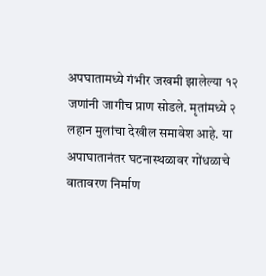अपघातामध्ये गंभीर जखमी झालेल्या १२ जणांनी जागीच प्राण सोडले. मृतांमध्ये २ लहान मुलांचा देखील समावेश आहे. या अपाघातानंतर घटनास्थळावर गोंधळाचे वातावरण निर्माण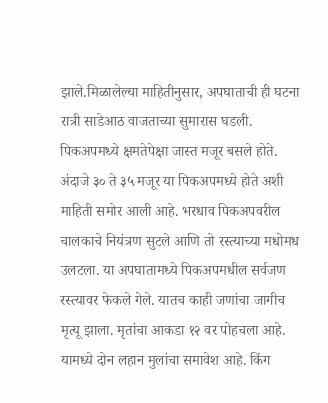झाले.मिळालेल्या माहितीनुसार, अपघाताची ही घटना रात्री साडेआठ वाजताच्या सुमारास घडली. पिकअपमध्ये क्षमतेपेक्षा जास्त मजूर बसले होते. अंदाजे ३० ते ३५ मजूर या पिकअपमध्ये होते अशी माहिती समोर आली आहे. भरधाव पिकअपवरील चालकाचे नियंत्रण सुटले आणि तो रस्त्याच्या मधोमध उलटला. या अपघातामध्ये पिकअपमधील सर्वजण रस्त्यावर फेकले गेले. यातच काही जणांचा जागीच मृत्यू झाला. मृतांचा आकडा १२ वर पोहचला आहे. यामध्ये दोन लहान मुलांचा समावेश आहे. किंग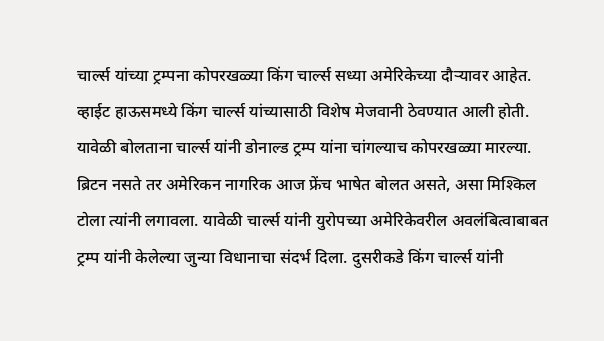चार्ल्स यांच्या ट्रम्पना कोपरखळ्या किंग चार्ल्स सध्या अमेरिकेच्या दौऱ्यावर आहेत. व्हाईट हाऊसमध्ये किंग चार्ल्स यांच्यासाठी विशेष मेजवानी ठेवण्यात आली होती. यावेळी बोलताना चार्ल्स यांनी डोनाल्ड ट्रम्प यांना चांगल्याच कोपरखळ्या मारल्या. ब्रिटन नसते तर अमेरिकन नागरिक आज फ्रेंच भाषेत बोलत असते, असा मिश्किल टोला त्यांनी लगावला. यावेळी चार्ल्स यांनी युरोपच्या अमेरिकेवरील अवलंबित्वाबाबत ट्रम्प यांनी केलेल्या जुन्या विधानाचा संदर्भ दिला. दुसरीकडे किंग चार्ल्स यांनी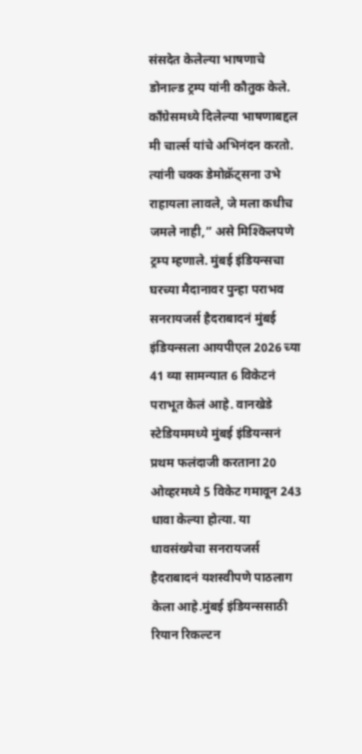संसदेत केलेल्या भाषणाचे डोनाल्ड ट्रम्प यांनी कौतुक केले. काँग्रेसमध्ये दिलेल्या भाषणाबद्दल मी चार्ल्स यांचे अभिनंदन करतो. त्यांनी चक्क डेमोक्रॅट्सना उभे राहायला लावले, जे मला कधीच जमले नाही,” असे मिश्किलपणे ट्रम्प म्हणाले. मुंबई इंडियन्सचा घरच्या मैदानावर पुन्हा पराभव सनरायजर्स हैदराबादनं मुंबई इंडियन्सला आयपीएल 2026 च्या 41 व्या सामन्यात 6 विकेटनं पराभूत केलं आहे. वानखेडे स्टेडियममध्ये मुंबई इंडियन्सनं प्रथम फलंदाजी करताना 20 ओव्हरमध्ये 5 विकेट गमावून 243 धावा केल्या होत्या. या धावसंख्येचा सनरायजर्स हैदराबादनं यशस्वीपणे पाठलाग केला आहे.मुंबई इंडियन्ससाठी रियान रिकल्टन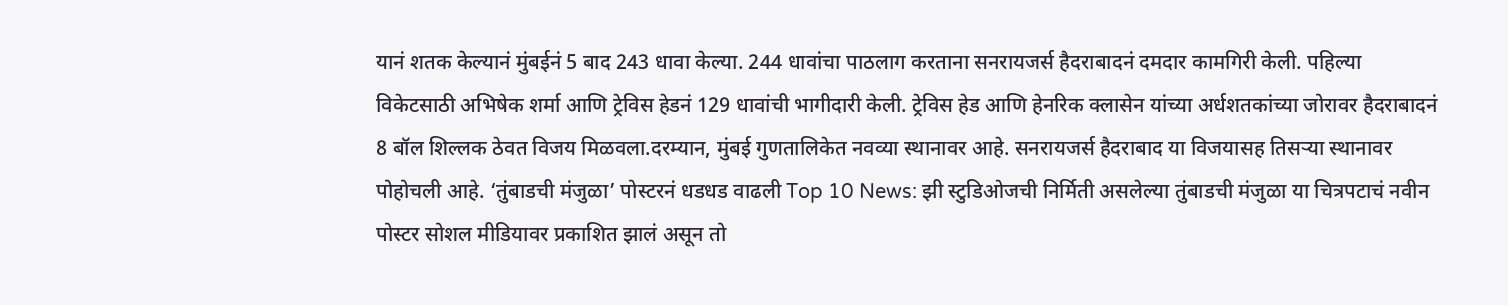यानं शतक केल्यानं मुंबईनं 5 बाद 243 धावा केल्या. 244 धावांचा पाठलाग करताना सनरायजर्स हैदराबादनं दमदार कामगिरी केली. पहिल्या विकेटसाठी अभिषेक शर्मा आणि ट्रेविस हेडनं 129 धावांची भागीदारी केली. ट्रेविस हेड आणि हेनरिक क्लासेन यांच्या अर्धशतकांच्या जोरावर हैदराबादनं 8 बॉल शिल्लक ठेवत विजय मिळवला.दरम्यान, मुंबई गुणतालिकेत नवव्या स्थानावर आहे. सनरायजर्स हैदराबाद या विजयासह तिसऱ्या स्थानावर पोहोचली आहे. ‘तुंबाडची मंजुळा’ पोस्टरनं धडधड वाढली Top 10 News: झी स्टुडिओजची निर्मिती असलेल्या तुंबाडची मंजुळा या चित्रपटाचं नवीन पोस्टर सोशल मीडियावर प्रकाशित झालं असून तो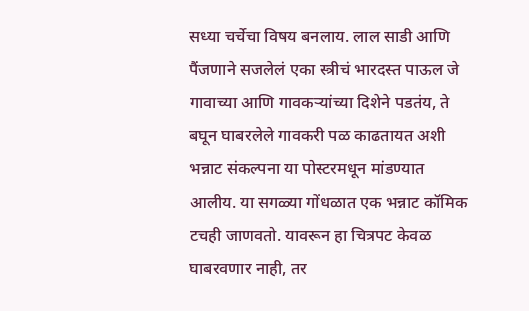सध्या चर्चेचा विषय बनलाय. लाल साडी आणि पैंजणाने सजलेलं एका स्त्रीचं भारदस्त पाऊल जे गावाच्या आणि गावकऱ्यांच्या दिशेने पडतंय, ते बघून घाबरलेले गावकरी पळ काढतायत अशी भन्नाट संकल्पना या पोस्टरमधून मांडण्यात आलीय. या सगळ्या गोंधळात एक भन्नाट कॉमिक टचही जाणवतो. यावरून हा चित्रपट केवळ घाबरवणार नाही, तर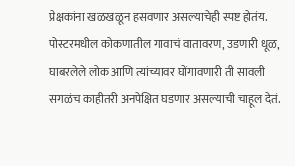प्रेक्षकांना खळखळून हसवणार असल्याचेही स्पष्ट होतंय. पोस्टरमधील कोकणातील गावाचं वातावरण, उडणारी धूळ, घाबरलेले लोक आणि त्यांच्यावर घोंगावणारी ती सावली सगळंच काहीतरी अनपेक्षित घडणार असल्याची चाहूल देतं.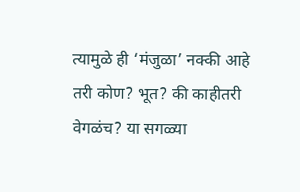त्यामुळे ही ‘मंजुळा’ नक्की आहे तरी कोण? भूत? की काहीतरी वेगळंच? या सगळ्या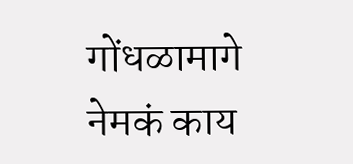गोंधळामागे नेमकं काय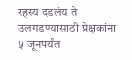रहस्य दडलंय ते उलगडण्यासाठी प्रेक्षकांना ५ जूनपर्यंत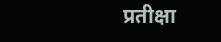प्रतीक्षा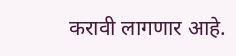करावी लागणार आहे.